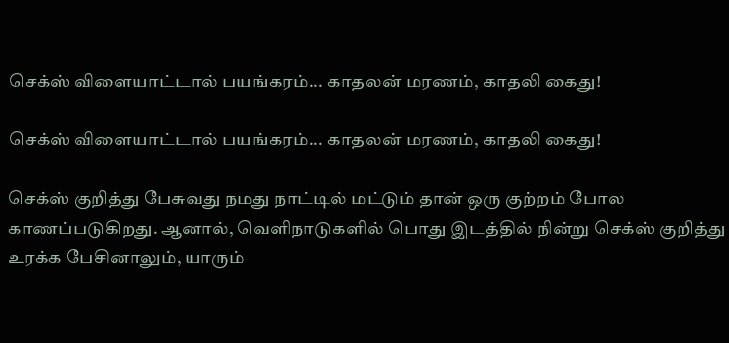செக்ஸ் விளையாட்டால் பயங்கரம்... காதலன் மரணம், காதலி கைது!

செக்ஸ் விளையாட்டால் பயங்கரம்... காதலன் மரணம், காதலி கைது!

செக்ஸ் குறித்து பேசுவது நமது நாட்டில் மட்டும் தான் ஒரு குற்றம் போல காணப்படுகிறது. ஆனால், வெளிநாடுகளில் பொது இடத்தில் நின்று செக்ஸ் குறித்து உரக்க பேசினாலும், யாரும்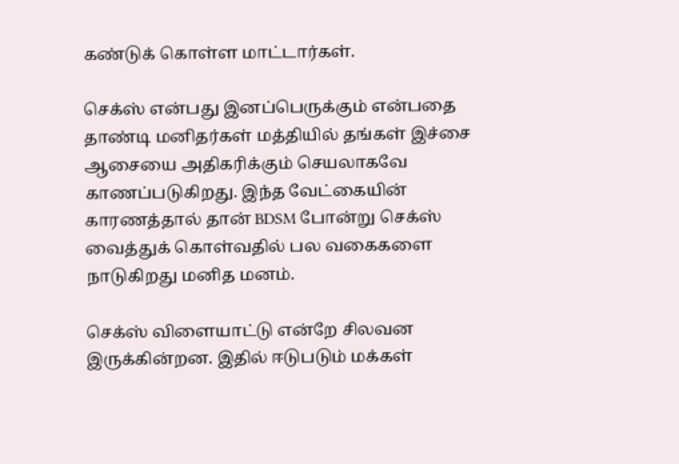கண்டுக் கொள்ள மாட்டார்கள்.

செக்ஸ் என்பது இனப்பெருக்கும் என்பதை தாண்டி மனிதர்கள் மத்தியில் தங்கள் இச்சை ஆசையை அதிகரிக்கும் செயலாகவே காணப்படுகிறது. இந்த வேட்கையின் காரணத்தால் தான் BDSM போன்று செக்ஸ் வைத்துக் கொள்வதில் பல வகைகளை நாடுகிறது மனித மனம்.

செக்ஸ் விளையாட்டு என்றே சிலவன இருக்கின்றன. இதில் ஈடுபடும் மக்கள்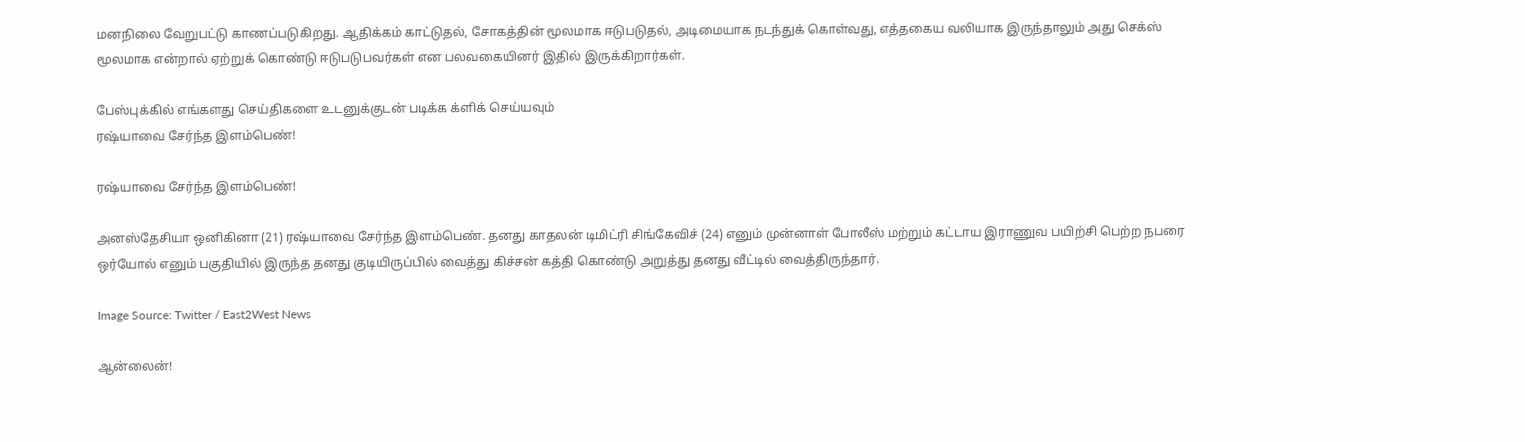மனநிலை வேறுபட்டு காணப்படுகிறது. ஆதிக்கம் காட்டுதல், சோகத்தின் மூலமாக ஈடுபடுதல், அடிமையாக நடந்துக் கொள்வது, எத்தகைய வலியாக இருந்தாலும் அது செக்ஸ் மூலமாக என்றால் ஏற்றுக் கொண்டு ஈடுபடுபவர்கள் என பலவகையினர் இதில் இருக்கிறார்கள்.

பேஸ்புக்கில் எங்களது செய்திகளை உடனுக்குடன் படிக்க க்ளிக் செய்யவும்
ரஷ்யாவை சேர்ந்த இளம்பெண்!

ரஷ்யாவை சேர்ந்த இளம்பெண்!

அனஸ்தேசியா ஒனிகினா (21) ரஷ்யாவை சேர்ந்த இளம்பெண். தனது காதலன் டிமிட்ரி சிங்கேவிச் (24) எனும் முன்னாள் போலீஸ் மற்றும் கட்டாய இராணுவ பயிற்சி பெற்ற நபரை ஒர்யோல் எனும் பகுதியில் இருந்த தனது குடியிருப்பில் வைத்து கிச்சன் கத்தி கொண்டு அறுத்து தனது வீட்டில் வைத்திருந்தார்.

Image Source: Twitter / East2West News

ஆன்லைன்!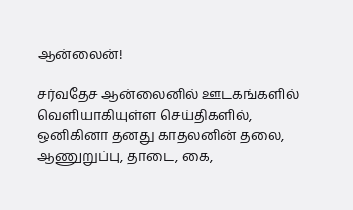ஆன்லைன்!

சர்வதேச ஆன்லைனில் ஊடகங்களில் வெளியாகியுள்ள செய்திகளில், ஒனிகினா தனது காதலனின் தலை, ஆணுறுப்பு, தாடை, கை,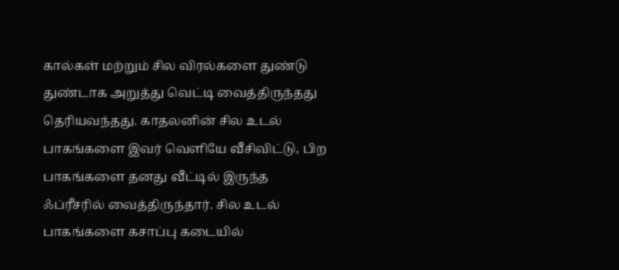கால்கள் மற்றும் சில விரல்களை துண்டு துண்டாக அறுத்து வெட்டி வைத்திருந்தது தெரியவந்தது. காதலனின் சில உடல் பாகங்களை இவர் வெளியே வீசிவிட்டு, பிற பாகங்களை தனது வீட்டில் இருந்த ஃப்ரீசரில் வைத்திருந்தார். சில உடல் பாகங்களை கசாப்பு கடையில்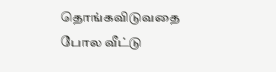தொங்கவிடுவதை போல வீட்டு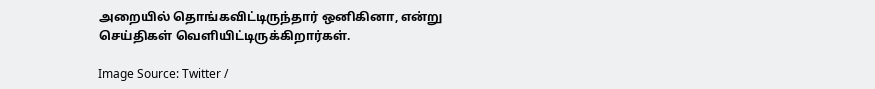அறையில் தொங்கவிட்டிருந்தார் ஒனிகினா, என்று செய்திகள் வெளியிட்டிருக்கிறார்கள்.

Image Source: Twitter /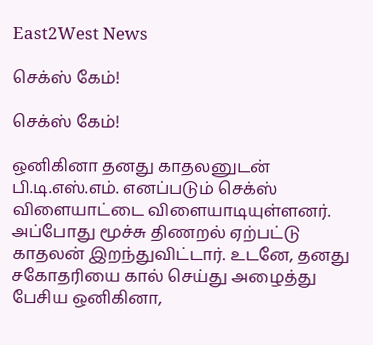East2West News

செக்ஸ் கேம்!

செக்ஸ் கேம்!

ஒனிகினா தனது காதலனுடன் பி.டி.எஸ்.எம். எனப்படும் செக்ஸ் விளையாட்டை விளையாடியுள்ளனர். அப்போது மூச்சு திணறல் ஏற்பட்டு காதலன் இறந்துவிட்டார். உடனே, தனது சகோதரியை கால் செய்து அழைத்து பேசிய ஒனிகினா,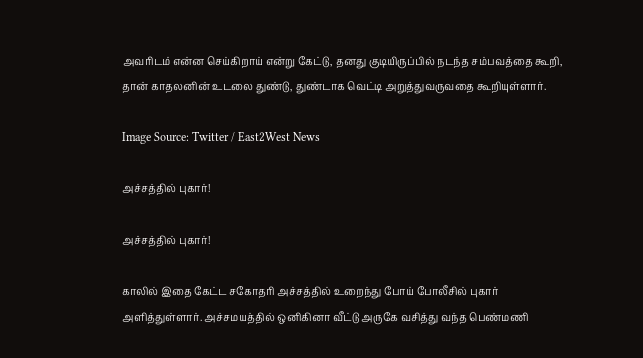அவரிடம் என்ன செய்கிறாய் என்று கேட்டு, தனது குடியிருப்பில் நடந்த சம்பவத்தை கூறி, தான் காதலனின் உடலை துண்டு, துண்டாக வெட்டி அறுத்துவருவதை கூறியுள்ளார்.

Image Source: Twitter / East2West News

அச்சத்தில் புகார்!

அச்சத்தில் புகார்!

காலில் இதை கேட்ட சகோதரி அச்சத்தில் உறைந்து போய் போலீசில் புகார் அளித்துள்ளார். அச்சமயத்தில் ஒனிகினா வீட்டு அருகே வசித்து வந்த பெண்மணி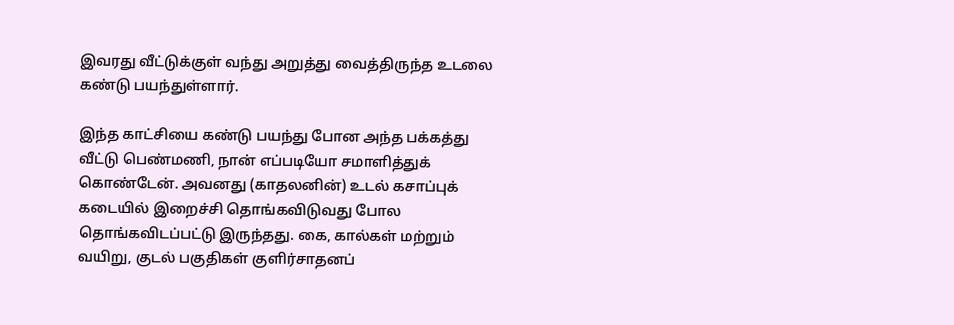இவரது வீட்டுக்குள் வந்து அறுத்து வைத்திருந்த உடலை கண்டு பயந்துள்ளார்.

இந்த காட்சியை கண்டு பயந்து போன அந்த பக்கத்து வீட்டு பெண்மணி, நான் எப்படியோ சமாளித்துக் கொண்டேன். அவனது (காதலனின்) உடல் கசாப்புக் கடையில் இறைச்சி தொங்கவிடுவது போல தொங்கவிடப்பட்டு இருந்தது. கை, கால்கள் மற்றும் வயிறு, குடல் பகுதிகள் குளிர்சாதனப்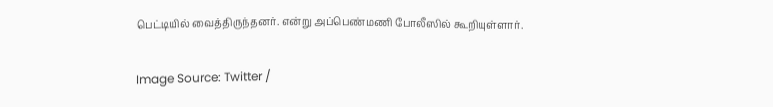பெட்டியில் வைத்திருந்தனர். என்று அப்பெண்மணி போலீஸில் கூறியுள்ளார்.

Image Source: Twitter /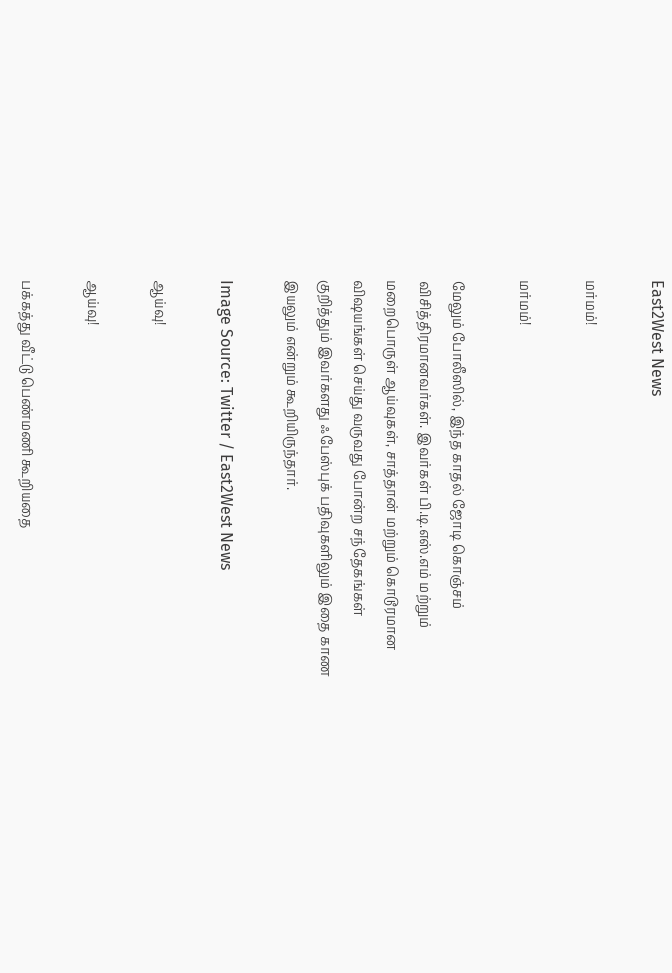East2West News

மர்மம்!

மர்மம்!

மேலும் போலீஸில், இந்த காதல் ஜோடி கொஞ்சம் விசித்திரமானவர்கள். இவர்கள் பி.டி.எஸ்.எம் மற்றும் மறைபொருள் ஆய்வுகள், சாத்தான் மற்றும் கொடூரமான விஷயங்கள் செய்து வருவது போன்ற சந்தேகங்கள் குறித்தும் இவர்களது ஃபேஸ்புக் பதிவுகளிலும் இதை காண இயலும் என்றும் கூறியிருந்தார்.

Image Source: Twitter / East2West News

ஆய்வு!

ஆய்வு!

பக்கத்து வீட்டு பெண்மணி கூறியதை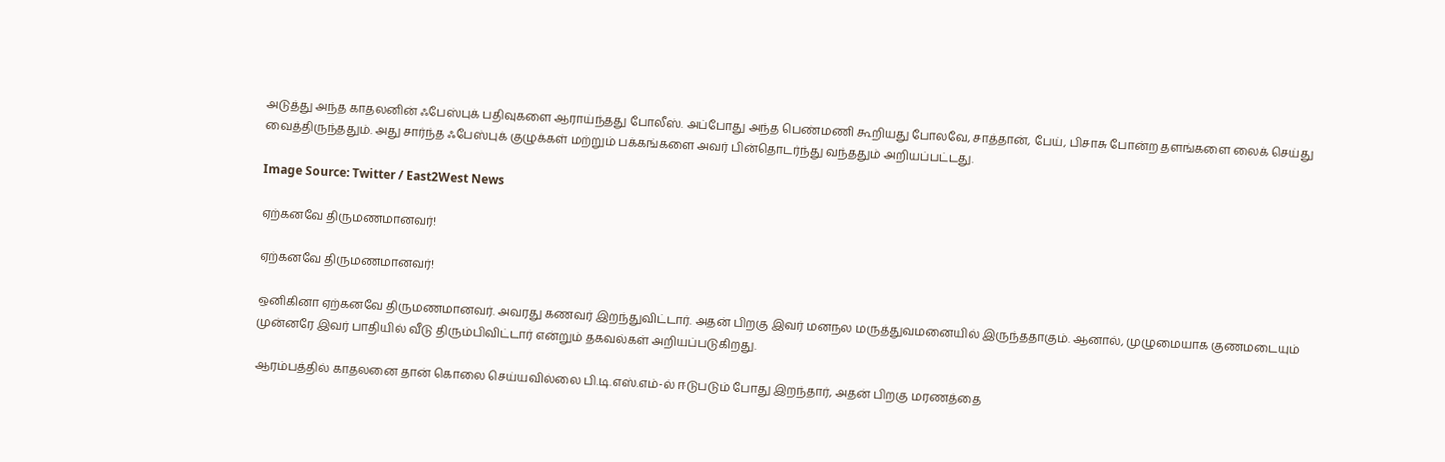அடுத்து அந்த காதலனின் ஃபேஸ்புக் பதிவுகளை ஆராய்ந்தது போலீஸ். அப்போது அந்த பெண்மணி கூறியது போலவே, சாத்தான், பேய், பிசாசு போன்ற தளங்களை லைக் செய்து வைத்திருந்ததும். அது சார்ந்த ஃபேஸ்புக் குழுக்கள் மற்றும் பக்கங்களை அவர் பின்தொடர்ந்து வந்ததும் அறியப்பட்டது.

Image Source: Twitter / East2West News

ஏற்கனவே திருமணமானவர்!

ஏற்கனவே திருமணமானவர்!

ஒனிகினா ஏற்கனவே திருமணமானவர். அவரது கணவர் இறந்துவிட்டார். அதன் பிறகு இவர் மனநல மருத்துவமனையில் இருந்ததாகும். ஆனால், முழுமையாக குணமடையும் முன்னரே இவர் பாதியில் வீடு திரும்பிவிட்டார் என்றும் தகவல்கள் அறியப்படுகிறது.

ஆரம்பத்தில் காதலனை தான் கொலை செய்யவில்லை பி.டி.எஸ்.எம்-ல் ஈடுபடும் போது இறந்தார், அதன் பிறகு மரணத்தை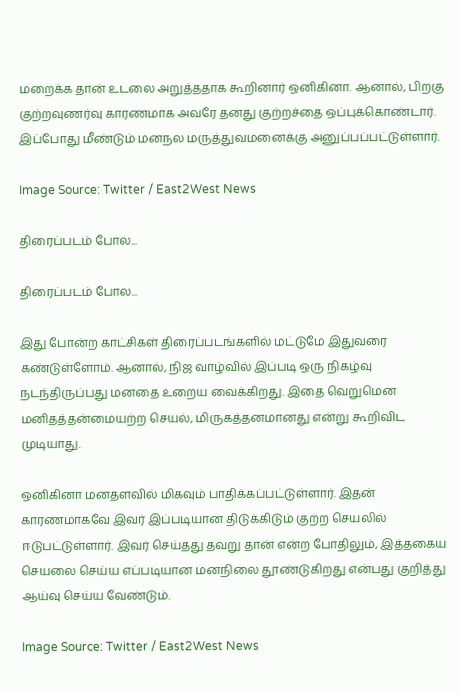மறைக்க தான் உடலை அறுத்ததாக கூறினார் ஒனிகினா. ஆனால், பிறகு குற்றவுணர்வு காரணமாக அவரே தனது குற்றச்தை ஒப்புக்கொண்டார். இப்போது மீண்டும் மனநல மருத்துவமனைக்கு அனுப்பப்பட்டுள்ளார்.

Image Source: Twitter / East2West News

திரைப்படம் போல...

திரைப்படம் போல...

இது போன்ற காட்சிகள் திரைப்படங்களில் மட்டுமே இதுவரை கண்டுள்ளோம். ஆனால், நிஜ வாழ்வில் இப்படி ஒரு நிகழ்வு நடந்திருப்பது மனதை உறைய வைக்கிறது. இதை வெறுமென மனிதத்தன்மையற்ற செயல், மிருகத்தனமானது என்று கூறிவிட முடியாது.

ஒனிகினா மனதளவில் மிகவும் பாதிக்கப்பட்டுள்ளார். இதன் காரணமாகவே இவர் இப்படியான திடுக்கிடும் குற்ற செயலில் ஈடுபட்டுள்ளார். இவர் செய்தது தவறு தான் என்ற போதிலும், இத்தகைய செயலை செய்ய எப்படியான மனநிலை தூண்டுகிறது என்பது குறித்து ஆய்வு செய்ய வேண்டும்.

Image Source: Twitter / East2West News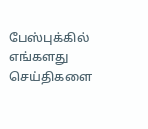பேஸ்புக்கில் எங்களது செய்திகளை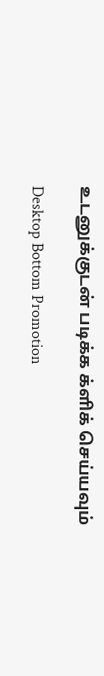உடனுக்குடன் படிக்க க்ளிக் செய்யவும்

Desktop Bottom Promotion